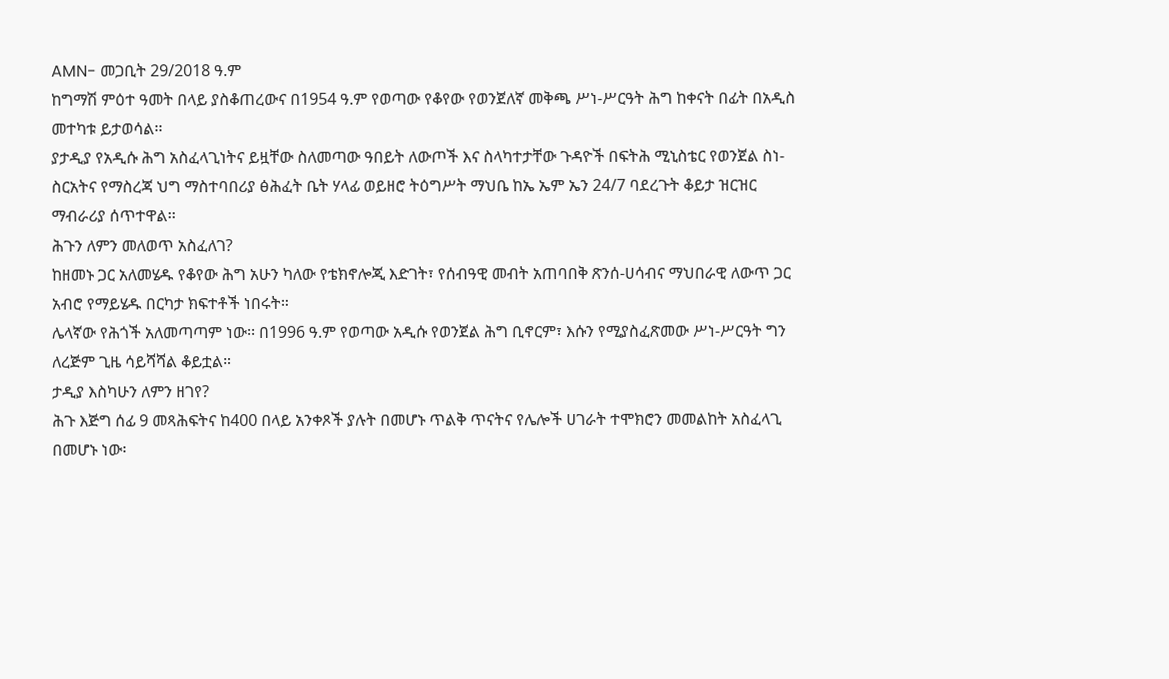AMN- መጋቢት 29/2018 ዓ.ም
ከግማሽ ምዕተ ዓመት በላይ ያስቆጠረውና በ1954 ዓ.ም የወጣው የቆየው የወንጀለኛ መቅጫ ሥነ-ሥርዓት ሕግ ከቀናት በፊት በአዲስ መተካቱ ይታወሳል፡፡
ያታዲያ የአዲሱ ሕግ አስፈላጊነትና ይዟቸው ስለመጣው ዓበይት ለውጦች እና ስላካተታቸው ጉዳዮች በፍትሕ ሚኒስቴር የወንጀል ስነ-ስርአትና የማስረጃ ህግ ማስተባበሪያ ፅሕፈት ቤት ሃላፊ ወይዘሮ ትዕግሥት ማህቤ ከኤ ኤም ኤን 24/7 ባደረጉት ቆይታ ዝርዝር ማብራሪያ ሰጥተዋል፡፡
ሕጉን ለምን መለወጥ አስፈለገ?
ከዘመኑ ጋር አለመሄዱ የቆየው ሕግ አሁን ካለው የቴክኖሎጂ እድገት፣ የሰብዓዊ መብት አጠባበቅ ጽንሰ-ሀሳብና ማህበራዊ ለውጥ ጋር አብሮ የማይሄዱ በርካታ ክፍተቶች ነበሩት።
ሌላኛው የሕጎች አለመጣጣም ነው፡፡ በ1996 ዓ.ም የወጣው አዲሱ የወንጀል ሕግ ቢኖርም፣ እሱን የሚያስፈጽመው ሥነ-ሥርዓት ግን ለረጅም ጊዜ ሳይሻሻል ቆይቷል።
ታዲያ እስካሁን ለምን ዘገየ?
ሕጉ እጅግ ሰፊ 9 መጻሕፍትና ከ400 በላይ አንቀጾች ያሉት በመሆኑ ጥልቅ ጥናትና የሌሎች ሀገራት ተሞክሮን መመልከት አስፈላጊ በመሆኑ ነው፡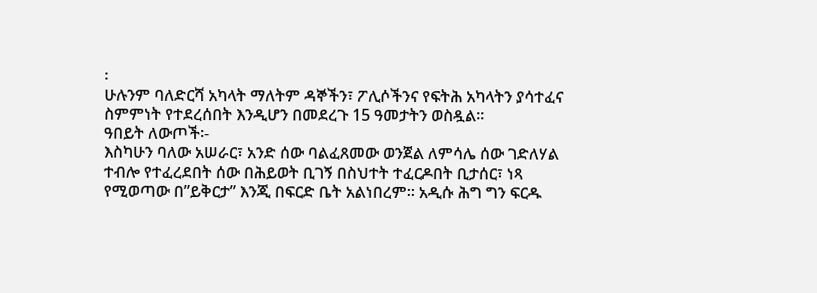፡
ሁሉንም ባለድርሻ አካላት ማለትም ዳኞችን፣ ፖሊሶችንና የፍትሕ አካላትን ያሳተፈና ስምምነት የተደረሰበት እንዲሆን በመደረጉ 15 ዓመታትን ወስዷል።
ዓበይት ለውጦች፡-
እስካሁን ባለው አሠራር፣ አንድ ሰው ባልፈጸመው ወንጀል ለምሳሌ ሰው ገድለሃል ተብሎ የተፈረደበት ሰው በሕይወት ቢገኝ በስህተት ተፈርዶበት ቢታሰር፣ ነጻ የሚወጣው በ”ይቅርታ” እንጂ በፍርድ ቤት አልነበረም። አዲሱ ሕግ ግን ፍርዱ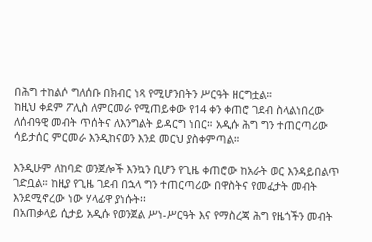በሕግ ተከልሶ ግለሰቡ በክብር ነጻ የሚሆንበትን ሥርዓት ዘርግቷል።
ከዚህ ቀደም ፖሊስ ለምርመራ የሚጠይቀው የ14 ቀን ቀጠሮ ገደብ ስላልነበረው ለሰብዓዊ መብት ጥሰትና ለእንግልት ይዳርግ ነበር። አዲሱ ሕግ ግን ተጠርጣሪው ሳይታሰር ምርመራ እንዲከናወን እንደ መርህ ያስቀምጣል።

እንዲሁም ለከባድ ወንጀሎች እንኳን ቢሆን የጊዜ ቀጠሮው ከአራት ወር እንዳይበልጥ ገድቧል። ከዚያ የጊዜ ገደብ በኋላ ግን ተጠርጣሪው በዋስትና የመፈታት መብት እንደሚኖረው ነው ሃላፊዋ ያነሱት፡፡
በአጠቃላይ ሲታይ አዲሱ የወንጀል ሥነ-ሥርዓት እና የማስረጃ ሕግ የዜጎችን መብት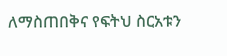ለማስጠበቅና የፍትህ ስርአቱን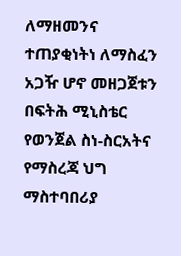ለማዘመንና ተጠያቂነትነ ለማስፈን አጋዥ ሆኖ መዘጋጀቱን በፍትሕ ሚኒስቴር የወንጀል ስነ-ስርአትና የማስረጃ ህግ ማስተባበሪያ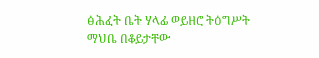ፅሕፈት ቤት ሃላፊ ወይዘሮ ትዕግሥት ማህቤ በቆይታቸው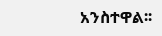አንስተዋል፡፡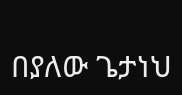በያለው ጌታነህ